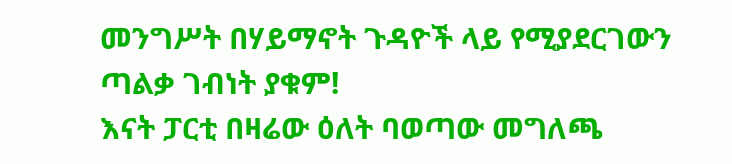መንግሥት በሃይማኖት ጉዳዮች ላይ የሚያደርገውን ጣልቃ ገብነት ያቁም!
እናት ፓርቲ በዛሬው ዕለት ባወጣው መግለጫ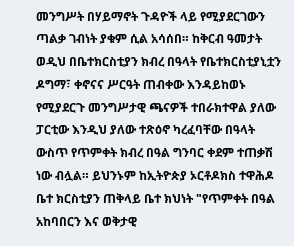መንግሥት በሃይማኖት ጉዳዮች ላይ የሚያደርገውን ጣልቃ ገብነት ያቁም ሲል አሳሰበ። ከቅርብ ዓመታት ወዲህ በቤተክርስቲያን ክብረ በዓላት የቤተክርስቲያኒቷን ዶግማ፣ ቀኖናና ሥርዓት ጠብቀው እንዳይከወኑ የሚያደርጉ መንግሥታዊ ጫናዎች ተበራክተዋል ያለው ፓርቲው እንዲህ ያለው ተጽዕኖ ካረፈባቸው በዓላት ውስጥ የጥምቀት ክብረ በዓል ግንባር ቀደም ተጠቃሽ ነው ብሏል። ይህንኑም ከኢትዮጵያ ኦርቶዶክስ ተዋሕዶ ቤተ ክርስቲያን ጠቅላይ ቤተ ክህነት "የጥምቀት በዓል አከባበርን እና ወቅታዊ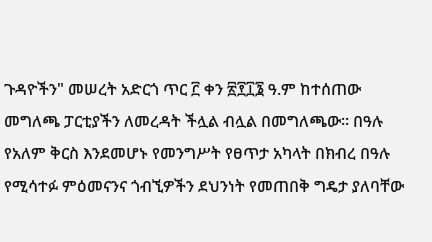ጉዳዮችን" መሠረት አድርጎ ጥር ፫ ቀን ፳፻፲፮ ዓ.ም ከተሰጠው መግለጫ ፓርቲያችን ለመረዳት ችሏል ብሏል በመግለጫው። በዓሉ የአለም ቅርስ እንደመሆኑ የመንግሥት የፀጥታ አካላት በክብረ በዓሉ የሚሳተፉ ምዕመናንና ጎብኚዎችን ደህንነት የመጠበቅ ግዴታ ያለባቸው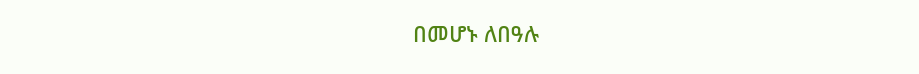በመሆኑ ለበዓሉ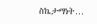ስኬታማነት…